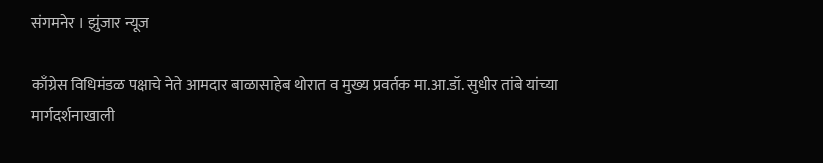संगमनेर । झुंजार न्यूज

काँग्रेस विधिमंडळ पक्षाचे नेते आमदार बाळासाहेब थोरात व मुख्य प्रवर्तक मा.आ.डॉ. सुधीर तांबे यांच्या मार्गदर्शनाखाली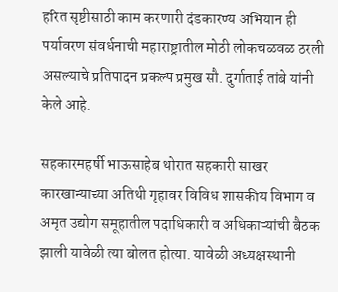हरित सृष्टीसाठी काम करणारी दंडकारण्य अभियान ही पर्यावरण संवर्धनाची महाराष्ट्रातील मोठी लोकचळवळ ठरली असल्याचे प्रतिपादन प्रकल्प प्रमुख सौ. दुर्गाताई तांबे यांनी केले आहे.

सहकारमहर्षी भाऊसाहेब थोरात सहकारी साखर कारखान्याच्या अतिथी गृहावर विविध शासकीय विभाग व अमृत उद्योग समूहातील पदाधिकारी व अधिकाऱ्यांची बैठक झाली यावेळी त्या बोलत होत्या. यावेळी अध्यक्षस्थानी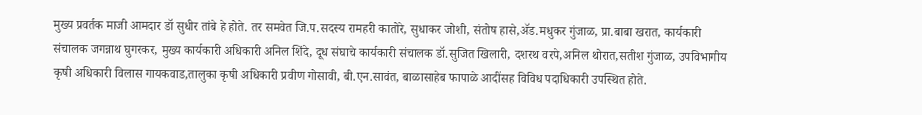मुख्य प्रवर्तक माजी आमदार डॉ सुधीर तांबे हे होते. तर समवेत जि.प.सदस्य रामहरी कातोरे, सुधाकर जोशी, संतोष हासे,ॲड.मधुकर गुंजाळ, प्रा.बाबा खरात, कार्यकारी संचालक जगन्नाथ घुगरकर, मुख्य कार्यकारी अधिकारी अनिल शिंदे, दूध संघाचे कार्यकारी संचालक डॉ.सुजित खिलारी, दशरथ वरपे,अनिल थोरात,सतीश गुंजाळ, उपविभागीय कृषी अधिकारी विलास गायकवाड,तालुका कृषी अधिकारी प्रवीण गोसावी, बी.एन.सावंत, बाळासाहेब फापाळे आदींसह विविध पदाधिकारी उपस्थित होते.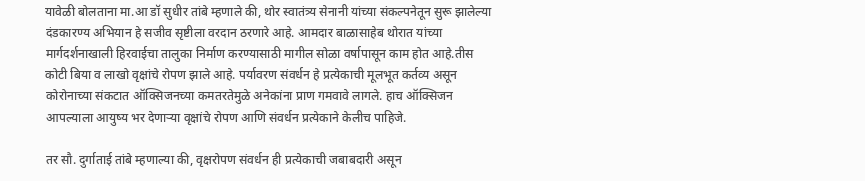यावेळी बोलताना मा.आ डॉ सुधीर तांबे म्हणाले की, थोर स्वातंत्र्य सेनानी यांच्या संकल्पनेतून सुरू झालेल्या दंडकारण्य अभियान हे सजीव सृष्टीला वरदान ठरणारे आहे. आमदार बाळासाहेब थोरात यांच्या मार्गदर्शनाखाली हिरवाईचा तालुका निर्माण करण्यासाठी मागील सोळा वर्षापासून काम होत आहे.तीस कोटी बिया व लाखो वृक्षांचे रोपण झाले आहे. पर्यावरण संवर्धन हे प्रत्येकाची मूलभूत कर्तव्य असून कोरोनाच्या संकटात ऑक्सिजनच्या कमतरतेमुळे अनेकांना प्राण गमवावे लागले. हाच ऑक्सिजन आपल्याला आयुष्य भर देणाऱ्या वृक्षांचे रोपण आणि संवर्धन प्रत्येकाने केलीच पाहिजे.

तर सौ. दुर्गाताई तांबे म्हणाल्या की, वृक्षरोपण संवर्धन ही प्रत्येकाची जबाबदारी असून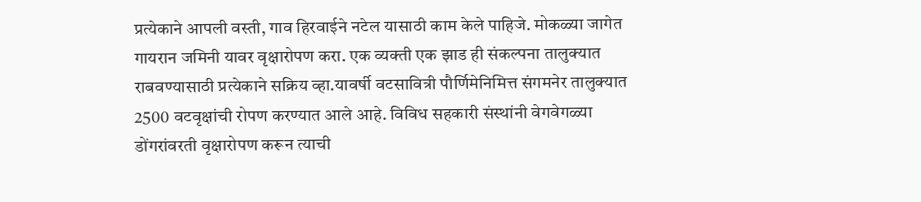प्रत्येकाने आपली वस्ती, गाव हिरवाईने नटेल यासाठी काम केले पाहिजे. मोकळ्या जागेत गायरान जमिनी यावर वृक्षारोपण करा. एक व्यक्ती एक झाड ही संकल्पना तालुक्यात राबवण्यासाठी प्रत्येकाने सक्रिय व्हा.यावर्षी वटसावित्री पौर्णिमेनिमित्त संगमनेर तालुक्यात 2500 वटवृक्षांची रोपण करण्यात आले आहे. विविध सहकारी संस्थांनी वेगवेगळ्या डोंगरांवरती वृक्षारोपण करून त्याची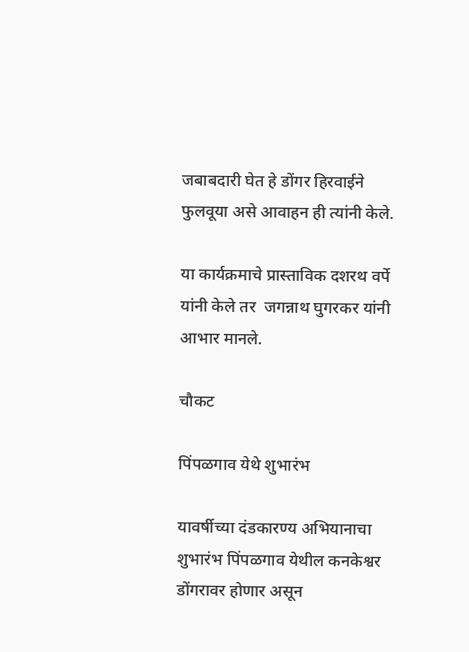जबाबदारी घेत हे डोंगर हिरवाईने फुलवूया असे आवाहन ही त्यांनी केले.

या कार्यक्रमाचे प्रास्ताविक दशरथ वर्पे यांनी केले तर  जगन्नाथ घुगरकर यांनी आभार मानले.

चौकट

पिंपळगाव येथे शुभारंभ

यावर्षीच्या दंडकारण्य अभियानाचा शुभारंभ पिंपळगाव येथील कनकेश्वर डोंगरावर होणार असून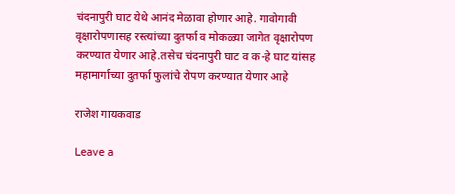चंदनापुरी घाट येथे आनंद मेळावा होणार आहे. गावोगावी वृक्षारोपणासह रस्त्यांच्या दुतर्फा व मोकळ्या जागेत वृक्षारोपण करण्यात येणार आहे.तसेच चंदनापुरी घाट व क-हे घाट यांसह महामार्गाच्या दुतर्फा फुलांचे रोपण करण्यात येणार आहे

राजेश गायकवाड

Leave a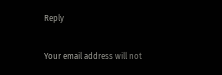Reply

Your email address will not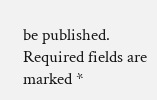be published. Required fields are marked *